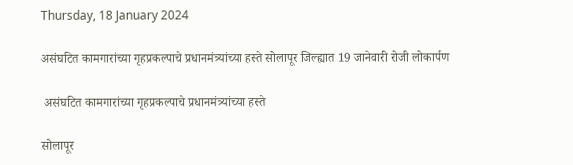Thursday, 18 January 2024

असंघटित कामगारांच्या गृहप्रकल्पाचे प्रधानमं‌त्र्यांच्या हस्ते सोलापूर जिल्ह्यात 19 जानेवारी रोजी लोकार्पण

 असंघटित कामगारांच्या गृहप्रकल्पाचे प्रधानमं‌त्र्यांच्या हस्ते

सोलापूर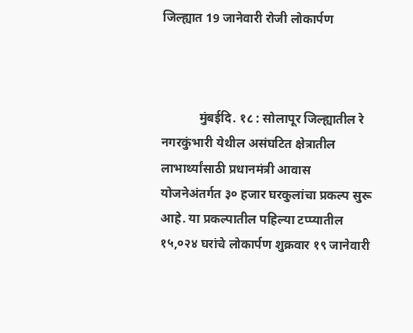जिल्ह्यात 19 जानेवारी रोजी लोकार्पण



            मुंबईदि. १८ : सोलापूर जिल्ह्यातील रे नगरकुंभारी येथील असंघटित क्षेत्रातील लाभार्थ्यांसाठी प्रधानमंत्री आवास योजनेअंतर्गत ३० हजार घरकुलांचा प्रकल्प सुरू आहे. या प्रकल्पातील पहिल्या टप्प्यातील १५,०२४ घरांचे लोकार्पण शुक्रवार १९ जानेवारी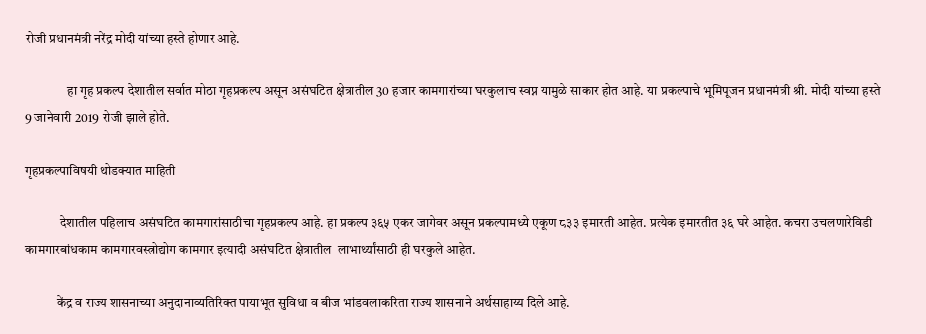रोजी प्रधानमंत्री नरेंद्र मोदी यांच्या हस्ते होणार आहे.

                हा गृह प्रकल्प देशातील सर्वात मोठा गृहप्रकल्प असून असंघटित क्षेत्रातील 30 हजार कामगारांच्या घरकुलाच स्वप्न यामुळे साकार होत आहे. या प्रकल्पाचे भूमिपूजन प्रधानमंत्री श्री. मोदी यांच्या हस्ते 9 जानेवारी 2019 रोजी झाले होते.

गृहप्रकल्पाविषयी थोडक्यात माहिती

             देशातील पहिलाच असंघटित कामगारांसाठीचा गृहप्रकल्प आहे. हा प्रकल्प ३६५ एकर जागेवर असून प्रकल्पामध्ये एकूण ८३३ इमारती आहेत. प्रत्येक इमारतीत ३६ घरे आहेत. कचरा उचलणारेविडी कामगारबांधकाम कामगारवस्त्रोद्योग कामगार इत्यादी असंघटित क्षेत्रातील  लाभार्थ्यांसाठी ही घरकुले आहेत.

            केंद्र व राज्य शासनाच्या अनुदानाव्यतिरिक्त पायाभूत सुविधा व बीज भांडवलाकरिता राज्य शासनाने अर्थसाहाय्य दिले आहे.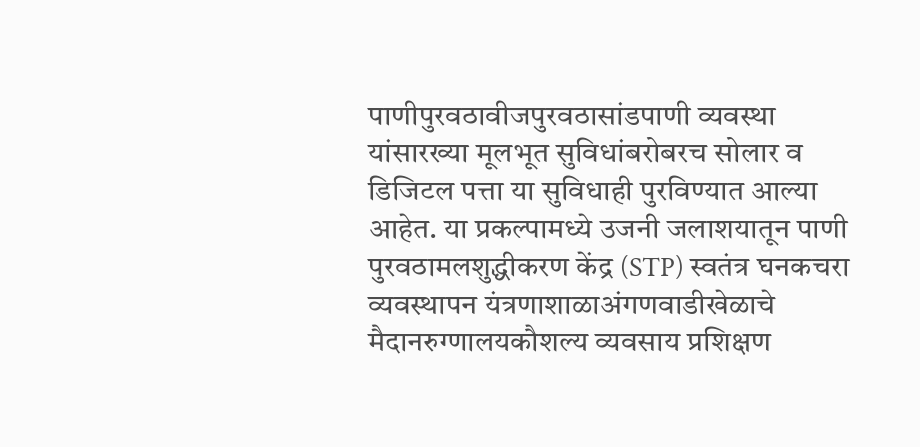पाणीपुरवठावीजपुरवठासांडपाणी व्यवस्था यांसारख्या मूलभूत सुविधांबरोबरच सोलार व डिजिटल पत्ता या सुविधाही पुरविण्यात आल्या आहेत. या प्रकल्पामध्ये उजनी जलाशयातून पाणी पुरवठामलशुद्धीकरण केंद्र (STP) स्वतंत्र घनकचरा व्यवस्थापन यंत्रणाशाळाअंगणवाडीखेळाचे मैदानरुग्णालयकौशल्य व्यवसाय प्रशिक्षण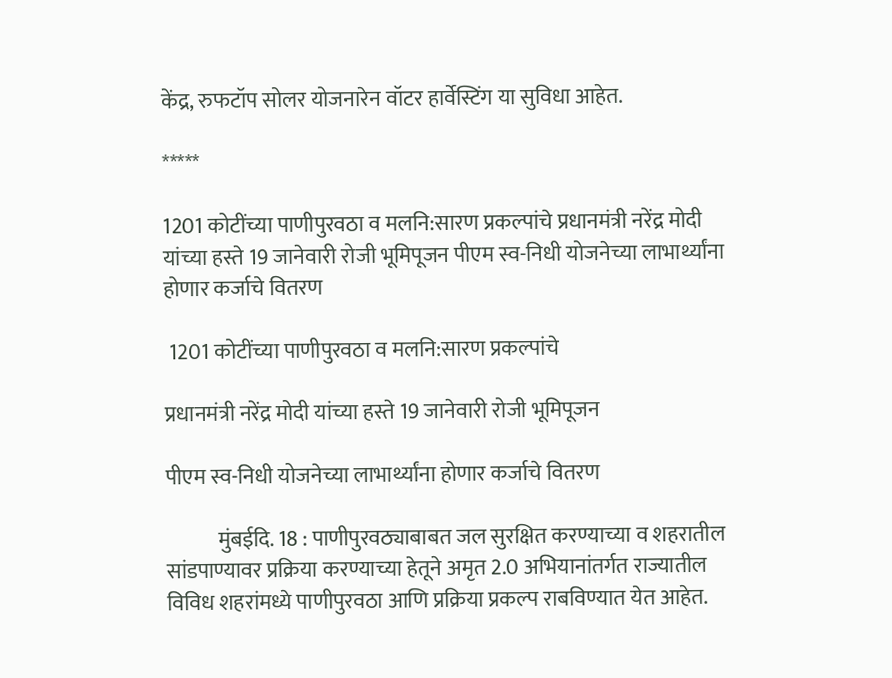केंद्र, रुफटॉप सोलर योजनारेन वॉटर हार्वेस्टिंग या सुविधा आहेत.

*****

1201 कोटींच्या पाणीपुरवठा व मलनि:सारण प्रकल्पांचे प्रधानमंत्री नरेंद्र मोदी यांच्या हस्ते 19 जानेवारी रोजी भूमिपूजन पीएम स्व-निधी योजनेच्या लाभार्थ्यांना होणार कर्जाचे वितरण

 1201 कोटींच्या पाणीपुरवठा व मलनि:सारण प्रकल्पांचे

प्रधानमंत्री नरेंद्र मोदी यांच्या हस्ते 19 जानेवारी रोजी भूमिपूजन

पीएम स्व-निधी योजनेच्या लाभार्थ्यांना होणार कर्जाचे वितरण

            मुंबईदि. 18 : पाणीपुरवठ्याबाबत जल सुरक्षित करण्याच्या व शहरातील सांडपाण्यावर प्रक्रिया करण्याच्या हेतूने अमृत 2.0 अभियानांतर्गत राज्यातील विविध शहरांमध्ये पाणीपुरवठा आणि प्रक्रिया प्रकल्प राबविण्यात येत आहेत.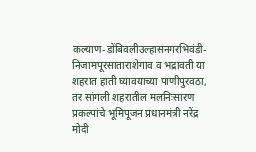कल्याण-डोंबिवलीउल्हासनगरभिवंडी-निजामपूरसाताराशेगाव व भद्रावती या शहरात हाती घ्यावयाच्या पाणीपुरवठा, तर सांगली शहरातील मलनिःसारण प्रकल्पांचे भूमिपूजन प्रधानमंत्री नरेंद्र मोदी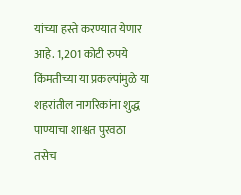यांच्या हस्ते करण्यात येणार आहे. 1,201 कोटी रुपये किंमतीच्या या प्रकल्पांमुळे या शहरांतील नागरिकांना शुद्ध पाण्याचा शाश्वत पुरवठा तसेच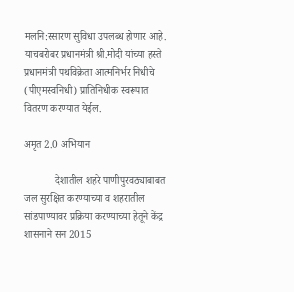मलनि:स्सारण सुविधा उपलब्ध होणार आहे. याचबरोबर प्रधानमंत्री श्री.मोदी यांच्या हस्ते प्रधानमंत्री पथविक्रेता आत्मनिर्भर निधीचे (पीएमस्वनिधी) प्रातिनिधीक स्वरूपात वितरण करण्यात येईल.

अमृत 2.0 अभियान

            देशातील शहरे पाणीपुरवठ्याबाबत जल सुरक्षित करण्याच्या व शहरातील सांडपाण्यावर प्रक्रिया करण्याच्या हेतूने केंद्र शासनाने सन 2015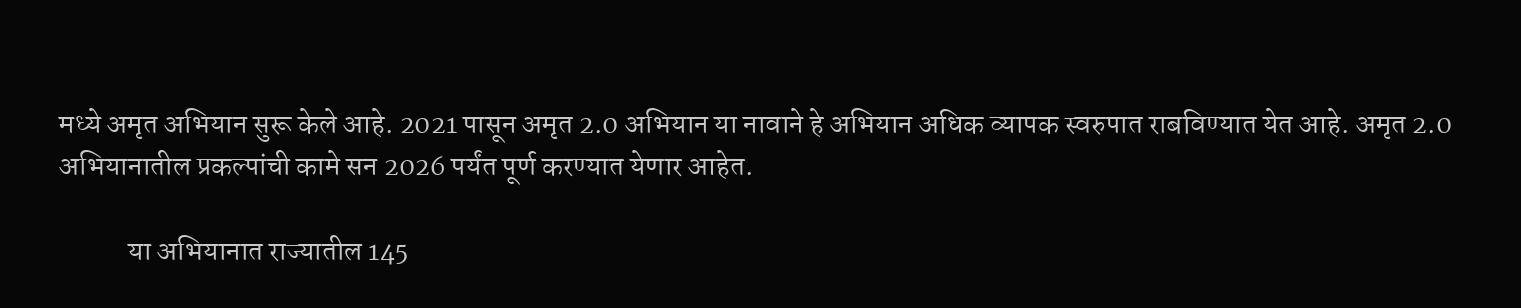मध्ये अमृत अभियान सुरू केले आहे. 2021 पासून अमृत 2.0 अभियान या नावाने हे अभियान अधिक व्यापक स्वरुपात राबविण्यात येत आहे. अमृत 2.0 अभियानातील प्रकल्पांची कामे सन 2026 पर्यंत पूर्ण करण्यात येणार आहेत.

            या अभियानात राज्यातील 145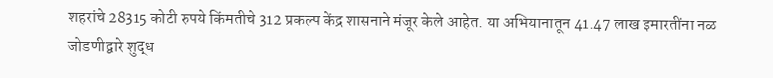शहरांचे 28315 कोटी रुपये किंमतीचे 312 प्रकल्प केंद्र शासनाने मंजूर केले आहेत. या अभियानातून 41.47 लाख इमारतींना नळ जोडणीद्वारे शुद्ध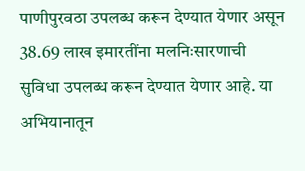पाणीपुरवठा उपलब्ध करून देण्यात येणार असून 38.69 लाख इमारतींना मलनिःसारणाची सुविधा उपलब्ध करून देण्यात येणार आहे. या अभियानातून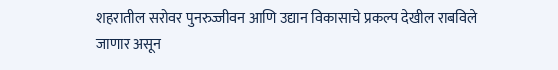शहरातील सरोवर पुनरुज्जीवन आणि उद्यान विकासाचे प्रकल्प देखील राबविले जाणार असून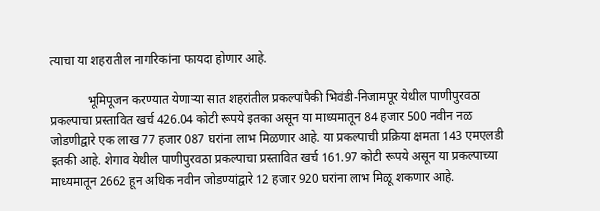त्याचा या शहरातील नागरिकांना फायदा होणार आहे.

            भूमिपूजन करण्यात येणाऱ्या सात शहरांतील प्रकल्पांपैकी भिवंडी-निजामपूर येथील पाणीपुरवठा प्रकल्पाचा प्रस्तावित खर्च 426.04 कोटी रूपये इतका असून या माध्यमातून 84 हजार 500 नवीन नळ जोडणीद्वारे एक लाख 77 हजार 087 घरांना लाभ मिळणार आहे. या प्रकल्पाची प्रक्रिया क्षमता 143 एमएलडी इतकी आहे. शेगाव येथील पाणीपुरवठा प्रकल्पाचा प्रस्तावित खर्च 161.97 कोटी रूपये असून या प्रकल्पाच्या माध्यमातून 2662 हून अधिक नवीन जोडण्यांद्वारे 12 हजार 920 घरांना लाभ मिळू शकणार आहे.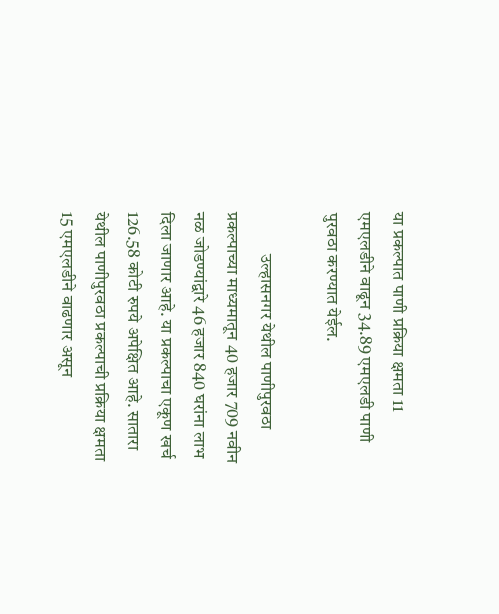या प्रकल्पात पाणी प्रक्रिया क्षमता 11 एमएलडीने वाढून 34.89 एमएलडी पाणी पुरवठा करण्यात येईल.

            उल्हासनगर येथील पाणीपुरवठा प्रकल्पाच्या माध्यमातून 40 हजार 709 नवीन नळ जोडण्यांद्वारे 46 हजार 840 घरांना लाभ दिला जाणार आहे. या प्रकल्पाचा एकूण खर्च 126.58 कोटी रुपये अपेक्षित आहे. सातारा येथील पाणीपुरवठा प्रकल्पाची प्रक्रिया क्षमता 15 एमएलडीने वाढणार असून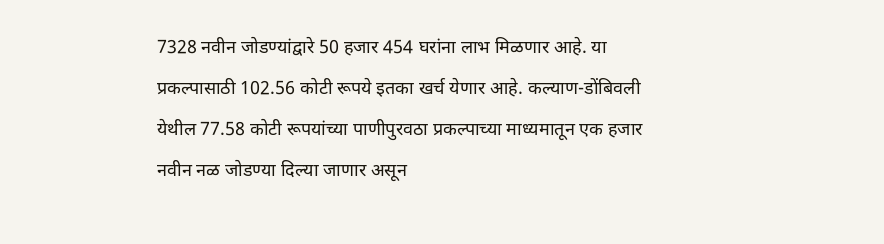7328 नवीन जोडण्यांद्वारे 50 हजार 454 घरांना लाभ मिळणार आहे. या प्रकल्पासाठी 102.56 कोटी रूपये इतका खर्च येणार आहे. कल्याण-डोंबिवली येथील 77.58 कोटी रूपयांच्या पाणीपुरवठा प्रकल्पाच्या माध्यमातून एक हजार नवीन नळ जोडण्या दिल्या जाणार असून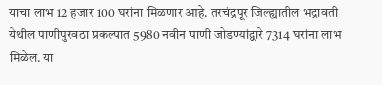याचा लाभ 12 हजार 100 घरांना मिळणार आहे. तरचंद्रपूर जिल्ह्यातील भद्रावती येथील पाणीपुरवठा प्रकल्पात 5980 नवीन पाणी जोडण्यांद्वारे 7314 घरांना लाभ मिळेल. या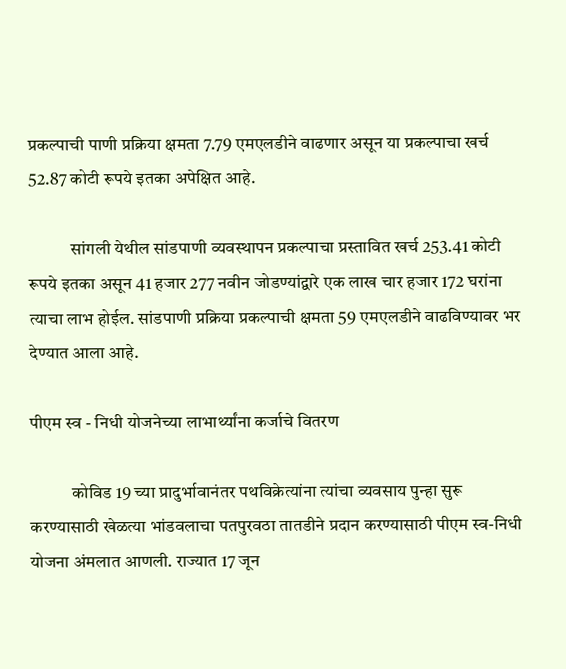प्रकल्पाची पाणी प्रक्रिया क्षमता 7.79 एमएलडीने वाढणार असून या प्रकल्पाचा खर्च 52.87 कोटी रूपये इतका अपेक्षित आहे.

            सांगली येथील सांडपाणी व्यवस्थापन प्रकल्पाचा प्रस्तावित खर्च 253.41 कोटी रूपये इतका असून 41 हजार 277 नवीन जोडण्यांद्वारे एक लाख चार हजार 172 घरांना त्याचा लाभ होईल. सांडपाणी प्रक्रिया प्रकल्पाची क्षमता 59 एमएलडीने वाढविण्यावर भर देण्यात आला आहे.

पीएम स्व - निधी योजनेच्या लाभार्थ्यांना कर्जाचे वितरण

            कोविड 19 च्या प्रादुर्भावानंतर पथविक्रेत्यांना त्यांचा व्यवसाय पुन्हा सुरू करण्यासाठी खेळत्या भांडवलाचा पतपुरवठा तातडीने प्रदान करण्यासाठी पीएम स्व-निधी योजना अंमलात आणली. राज्यात 17 जून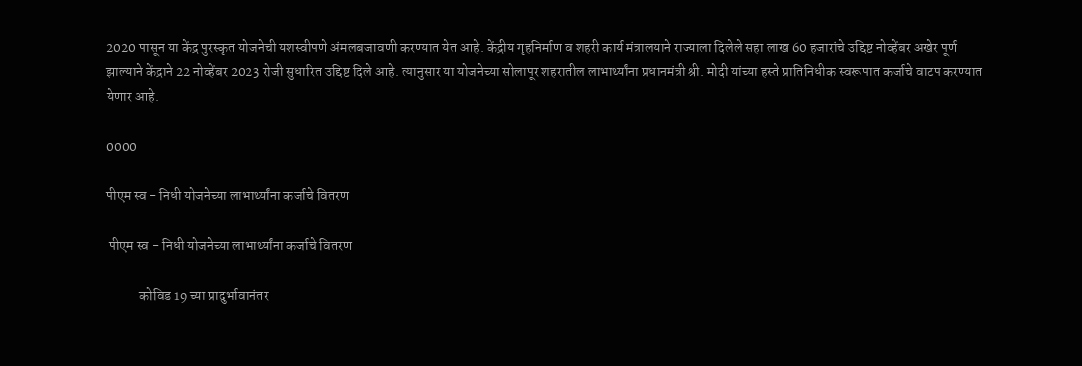2020 पासून या केंद्र पुरस्कृत योजनेची यशस्वीपणे अंमलबजावणी करण्यात येत आहे. केंद्रीय गृहनिर्माण व शहरी कार्य मंत्रालयाने राज्याला दिलेले सहा लाख 60 हजारांचे उद्दिष्ट नोव्हेंबर अखेर पूर्ण झाल्याने केंद्राने 22 नोव्हेंबर 2023 रोजी सुधारित उद्दिष्ट दिले आहे. त्यानुसार या योजनेच्या सोलापूर शहरातील लाभार्थ्यांना प्रधानमंत्री श्री. मोदी यांच्या हस्ते प्रातिनिधीक स्वरूपात कर्जाचे वाटप करण्यात येणार आहे.

0000

पीएम स्व - निधी योजनेच्या लाभार्थ्यांना कर्जाचे वितरण

 पीएम स्व - निधी योजनेच्या लाभार्थ्यांना कर्जाचे वितरण

            कोविड 19 च्या प्रादुर्भावानंतर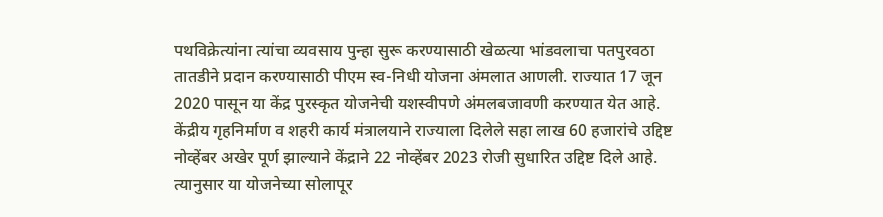पथविक्रेत्यांना त्यांचा व्यवसाय पुन्हा सुरू करण्यासाठी खेळत्या भांडवलाचा पतपुरवठा तातडीने प्रदान करण्यासाठी पीएम स्व-निधी योजना अंमलात आणली. राज्यात 17 जून 2020 पासून या केंद्र पुरस्कृत योजनेची यशस्वीपणे अंमलबजावणी करण्यात येत आहे. केंद्रीय गृहनिर्माण व शहरी कार्य मंत्रालयाने राज्याला दिलेले सहा लाख 60 हजारांचे उद्दिष्ट नोव्हेंबर अखेर पूर्ण झाल्याने केंद्राने 22 नोव्हेंबर 2023 रोजी सुधारित उद्दिष्ट दिले आहे. त्यानुसार या योजनेच्या सोलापूर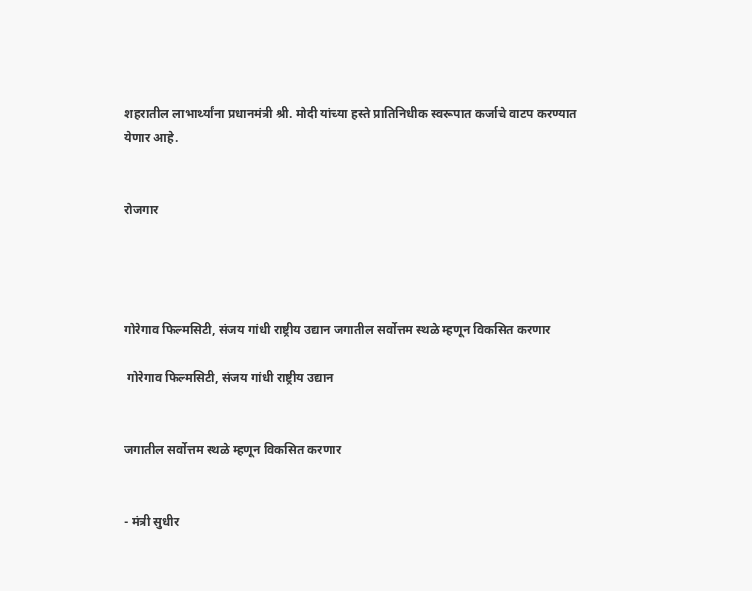शहरातील लाभार्थ्यांना प्रधानमंत्री श्री. मोदी यांच्या हस्ते प्रातिनिधीक स्वरूपात कर्जाचे वाटप करण्यात येणार आहे.


रोजगार




गोरेगाव फिल्मसिटी, संजय गांधी राष्ट्रीय उद्यान जगातील सर्वोत्तम स्थळे म्हणून विकसित करणार

 गोरेगाव फिल्मसिटी, संजय गांधी राष्ट्रीय उद्यान


जगातील सर्वोत्तम स्थळे म्हणून विकसित करणार


- मंत्री सुधीर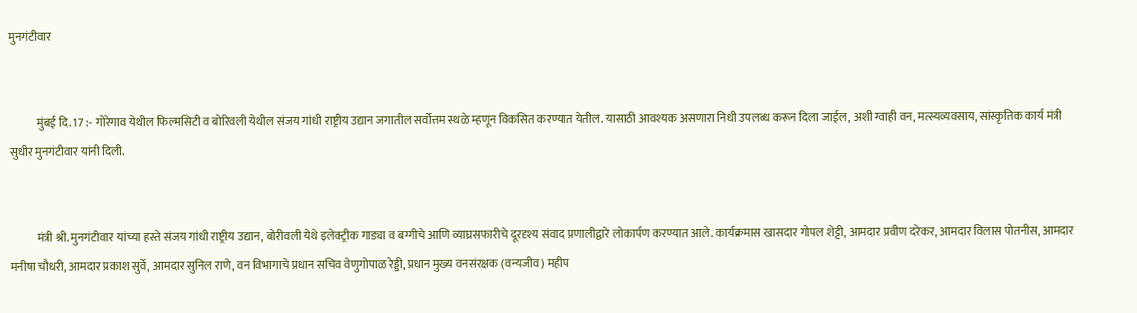मुनगंटीवार


            मुंबई दि. 17 :- गोरेगाव येथील फिल्मसिटी व बोरिवली येथील संजय गांधी राष्ट्रीय उद्यान जगातील सर्वोत्तम स्थळे म्हणून विकसित करण्यात येतील. यासाठी आवश्यक असणारा निधी उपलब्ध करून दिला जाईल, अशी ग्वाही वन, मत्स्यव्यवसाय, सांस्कृतिक कार्य मंत्री सुधीर मुनगंटीवार यांनी दिली.


            मंत्री श्री. मुनगंटीवार यांच्या हस्ते संजय गांधी राष्ट्रीय उद्यान, बोरीवली येथे इलेक्ट्रीक गाड्या व बग्गीचे आणि व्याघ्रसफारीचे दूरदृश्य संवाद प्रणालीद्वारे लोकार्पण करण्यात आले. कार्यक्रमास खासदार गोपल शेट्टी, आमदार प्रवीण दरेकर, आमदार विलास पोतनीस, आमदार मनीषा चौधरी, आमदार प्रकाश सुर्वे, आमदार सुनिल राणे, वन विभागाचे प्रधान सचिव वेणुगोपाळ रेड्डी, प्रधान मुख्य वनसंरक्षक (वन्यजीव) महीप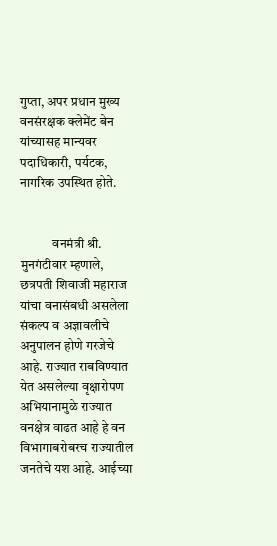गुप्ता, अपर प्रधान मुख्य वनसंरक्षक क्लेमेंट बेन यांच्यासह मान्यवर पदाधिकारी, पर्यटक, नागरिक उपस्थित होते.


            वनमंत्री श्री. मुनगंटीवार म्हणाले, छत्रपती शिवाजी महाराज यांचा वनासंबधी असलेला संकल्प व अज्ञावलीचे अनुपालन होणे गरजेचे आहे. राज्यात राबविण्यात येत असलेल्या वृक्षारोपण अभियानामुळे राज्यात वनक्षेत्र वाढत आहे हे वन विभागाबरोबरच राज्यातील जनतेचे यश आहे. आईच्या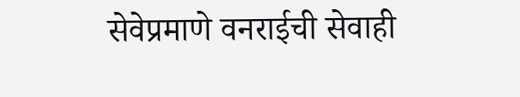सेवेप्रमाणे वनराईची सेवाही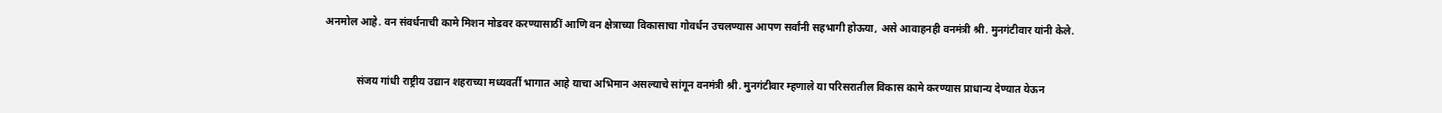अनमोल आहे. वन संवर्धनाची कामे मिशन मोडवर करण्यासाठीं आणि वन क्षेत्राच्या विकासाचा गोवर्धन उचलण्यास आपण सर्वांनी सहभागी होऊया, असे आवाहनही वनमंत्री श्री. मुनगंटीवार यांनी केले.


            संजय गांधी राष्ट्रीय उद्यान शहराच्या मध्यवर्ती भागात आहे याचा अभिमान असल्याचे सांगून वनमंत्री श्री. मुनगंटीवार म्हणाले या परिसरातील विकास कामे करण्यास प्राधान्य देण्यात येऊन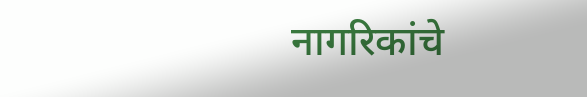नागरिकांचे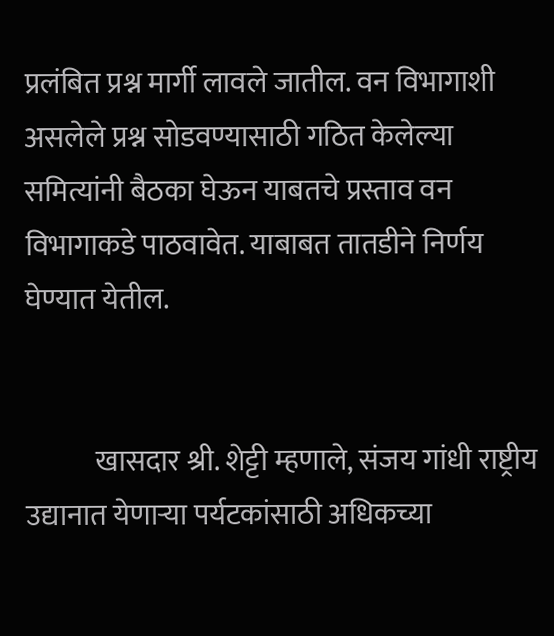प्रलंबित प्रश्न मार्गी लावले जातील. वन विभागाशी असलेले प्रश्न सोडवण्यासाठी गठित केलेल्या समित्यांनी बैठका घेऊन याबतचे प्रस्ताव वन विभागाकडे पाठवावेत. याबाबत तातडीने निर्णय घेण्यात येतील.


            खासदार श्री. शेट्टी म्हणाले, संजय गांधी राष्ट्रीय उद्यानात येणाऱ्या पर्यटकांसाठी अधिकच्या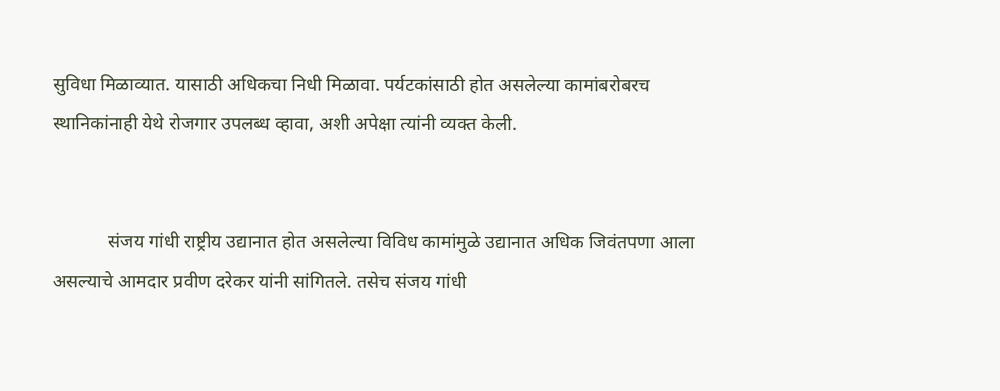सुविधा मिळाव्यात. यासाठी अधिकचा निधी मिळावा. पर्यटकांसाठी होत असलेल्या कामांबरोबरच स्थानिकांनाही येथे रोजगार उपलब्ध व्हावा, अशी अपेक्षा त्यांनी व्यक्त केली.


            संजय गांधी राष्ट्रीय उद्यानात होत असलेल्या विविध कामांमुळे उद्यानात अधिक जिवंतपणा आला असल्याचे आमदार प्रवीण दरेकर यांनी सांगितले. तसेच संजय गांधी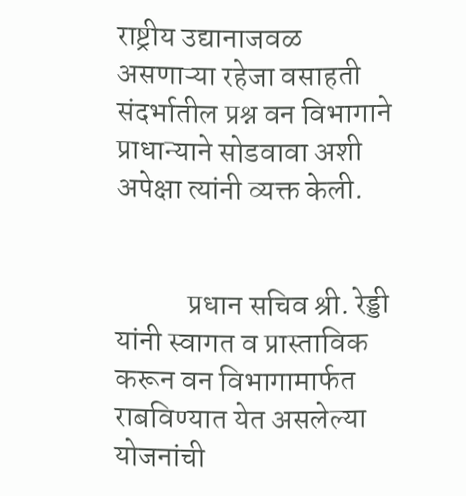राष्ट्रीय उद्यानाजवळ असणाऱ्या रहेजा वसाहती संदर्भातील प्रश्न वन विभागाने प्राधान्याने सोडवावा अशी अपेक्षा त्यांनी व्यक्त केली.


            प्रधान सचिव श्री. रेड्डी यांनी स्वागत व प्रास्ताविक करून वन विभागामार्फत राबविण्यात येत असलेल्या योजनांची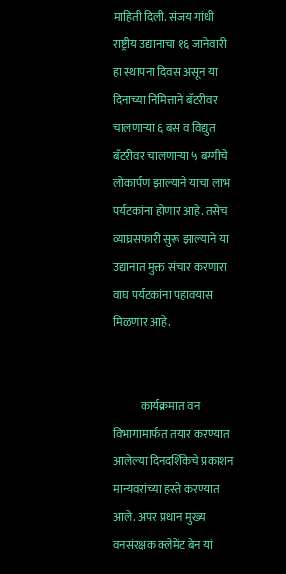माहिती दिली. संजय गांधी राष्ट्रीय उद्यानाचा १६ जानेवारी हा स्थापना दिवस असून या दिनाच्या निमित्ताने बॅटरीवर चालणाऱ्या ६ बस व विद्युत बॅटरीवर चालणाऱ्या ५ बग्गीचे लोकार्पण झाल्याने याचा लाभ पर्यटकांना होणार आहे. तसेच व्याघ्रसफारी सुरू झाल्याने या उद्यानात मुक्त संचार करणारा वाघ पर्यटकांना पहावयास मिळणार आहे.


            कार्यक्रमात वन विभागामार्फत तयार करण्यात आलेल्या दिनदर्शिकेचे प्रकाशन मान्यवरांच्या हस्ते करण्यात आले. अपर प्रधान मुख्य वनसंरक्षक क्लेमेंट बेन यां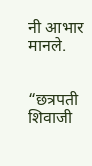नी आभार मानले.


“छत्रपती शिवाजी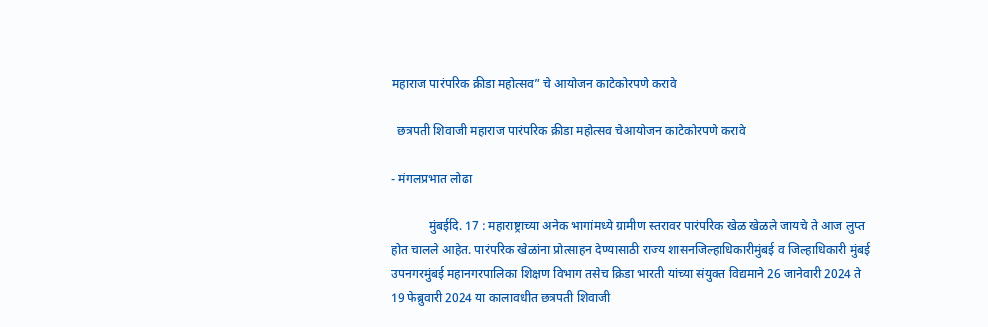महाराज पारंपरिक क्रीडा महोत्सव” चे आयोजन काटेकोरपणे करावे

  छत्रपती शिवाजी महाराज पारंपरिक क्रीडा महोत्सव चेआयोजन काटेकोरपणे करावे

- मंगलप्रभात लोढा

            मुंबईदि. 17 : महाराष्ट्राच्या अनेक भागांमध्ये ग्रामीण स्तरावर पारंपरिक खेळ खेळले जायचे ते आज लुप्त होत चालले आहेत. पारंपरिक खेळांना प्रोत्साहन देण्यासाठी राज्य शासनजिल्हाधिकारीमुंबई व जिल्हाधिकारी मुंबई उपनगरमुंबई महानगरपालिका शिक्षण विभाग तसेच क्रिडा भारती यांच्या संयुक्त विद्यमाने 26 जानेवारी 2024 ते 19 फेब्रुवारी 2024 या कालावधीत छत्रपती शिवाजी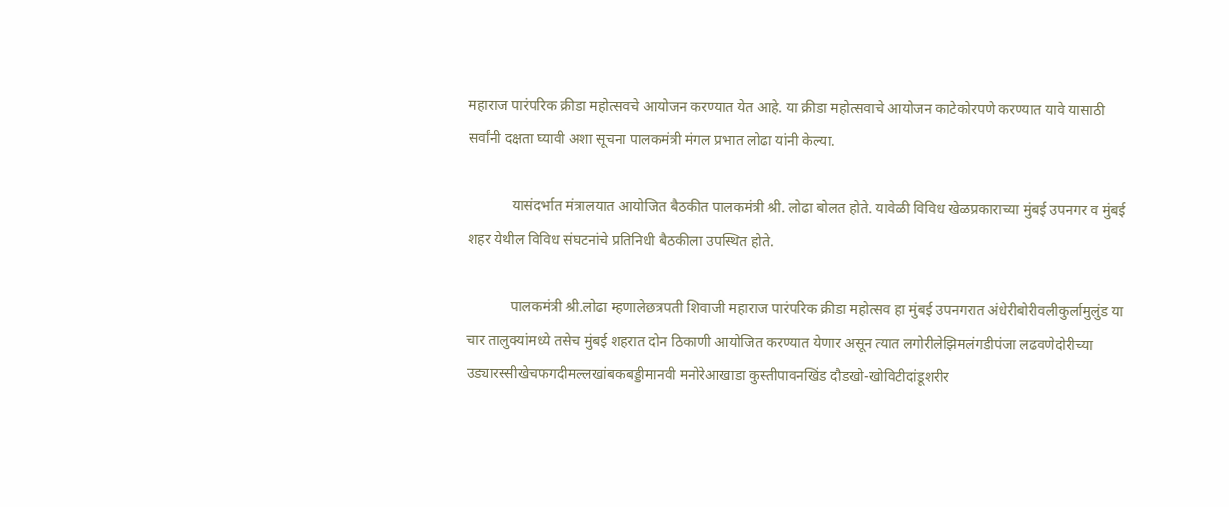महाराज पारंपरिक क्रीडा महोत्सवचे आयोजन करण्यात येत आहे. या क्रीडा महोत्सवाचे आयोजन काटेकोरपणे करण्यात यावे यासाठी सर्वांनी दक्षता घ्यावी अशा सूचना पालकमंत्री मंगल प्रभात लोढा यांनी केल्या.

            यासंदर्भात मंत्रालयात आयोजित बैठकीत पालकमंत्री श्री. लोढा बोलत होते. यावेळी विविध खेळप्रकाराच्या मुंबई उपनगर व मुंबई शहर येथील विविध संघटनांचे प्रतिनिधी बैठकीला उपस्थित होते.

            पालकमंत्री श्री.लोढा म्हणालेछत्रपती शिवाजी महाराज पारंपरिक क्रीडा महोत्सव हा मुंबई उपनगरात अंधेरीबोरीवलीकुर्लामुलुंड या चार तालुक्यांमध्ये तसेच मुंबई शहरात दोन ठिकाणी आयोजित करण्यात येणार असून त्यात लगोरीलेझिमलंगडीपंजा लढवणेदोरीच्या उड्यारस्सीखेचफगदीमल्लखांबकबड्डीमानवी मनोरेआखाडा कुस्तीपावनखिंड दौडखो-खोविटीदांडूशरीर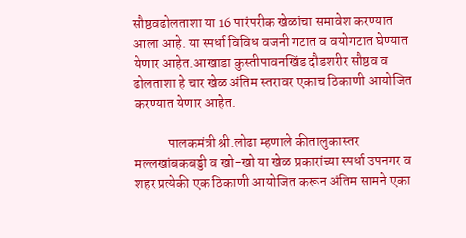सौष्ठवढोलताशा या 16 पारंपरीक खेळांचा समावेश करण्यात आला आहे. या स्पर्धा विविध वजनी गटात व वयोगटात घेण्यात येणार आहेत.आखाडा कुस्तीपावनखिंड दौडशरीर सौष्ठव व ढोलताशा हे चार खेळ अंतिम स्तरावर एकाच ठिकाणी आयोजित करण्यात येणार आहेत.

            पालकमंत्री श्री.लोढा म्हणाले कीतालुकास्तर मल्लखांबकबड्डी व खो-खो या खेळ प्रकारांच्या स्पर्धा उपनगर व शहर प्रत्येकी एक ठिकाणी आयोजित करून अंतिम सामने एका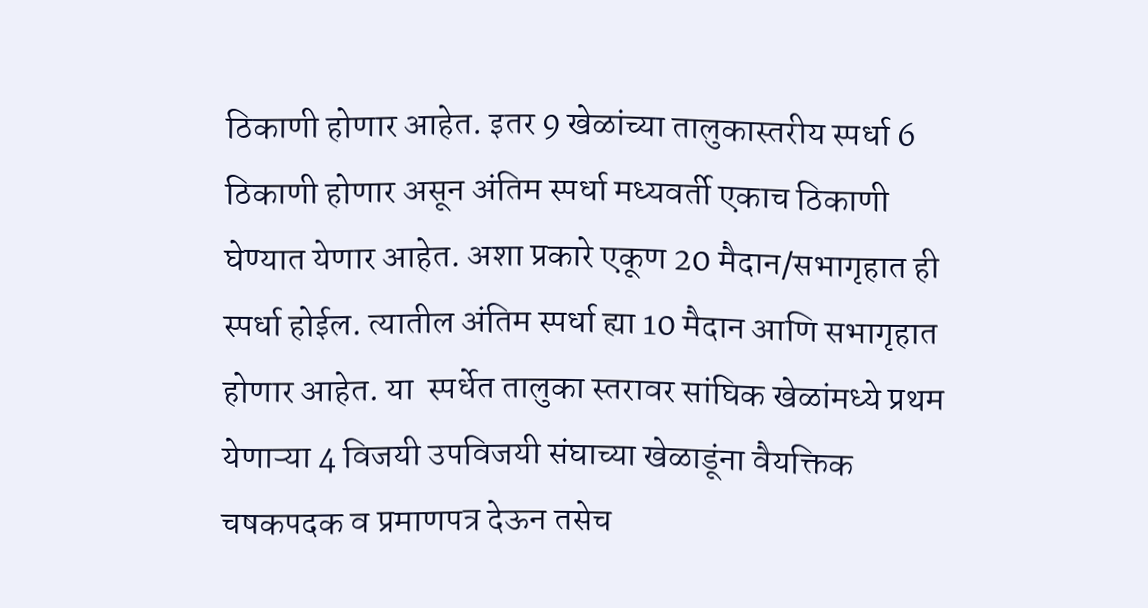ठिकाणी होणार आहेत. इतर 9 खेळांच्या तालुकास्तरीय स्पर्धा 6 ठिकाणी होणार असून अंतिम स्पर्धा मध्यवर्ती एकाच ठिकाणी घेण्यात येणार आहेत. अशा प्रकारे एकूण 20 मैदान/सभागृहात ही स्पर्धा होईल. त्यातील अंतिम स्पर्धा ह्या 10 मैदान आणि सभागृहात होणार आहेत. या  स्पर्धेत तालुका स्तरावर सांघिक खेळांमध्ये प्रथम येणाऱ्या 4 विजयी उपविजयी संघाच्या खेळाडूंना वैयक्तिक चषकपदक व प्रमाणपत्र देऊन तसेच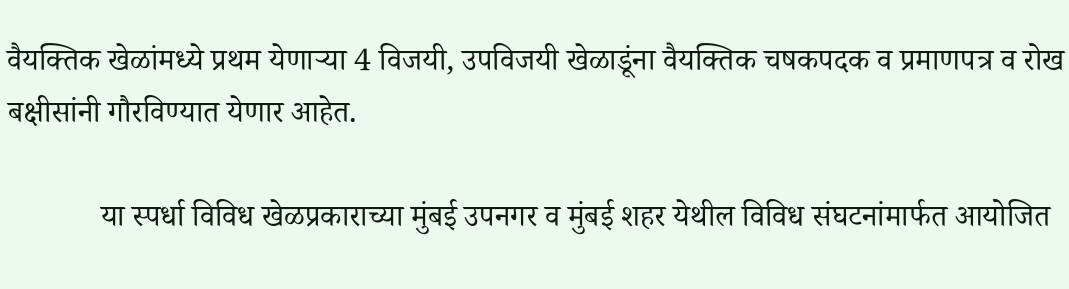वैयक्तिक खेळांमध्ये प्रथम येणाऱ्या 4 विजयी, उपविजयी खेळाडूंना वैयक्तिक चषकपदक व प्रमाणपत्र व रोख बक्षीसांनी गौरविण्यात येणार आहेत.

            या स्पर्धा विविध खेळप्रकाराच्या मुंबई उपनगर व मुंबई शहर येथील विविध संघटनांमार्फत आयोजित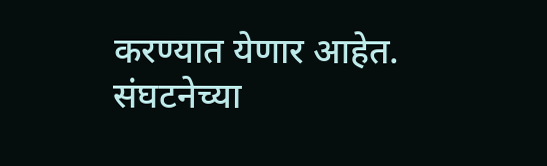करण्यात येणार आहेत. संघटनेच्या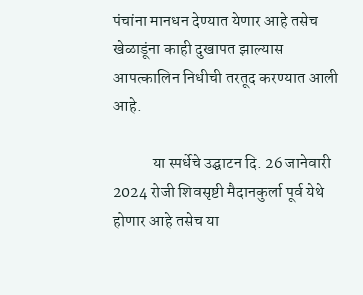पंचांना मानधन देण्यात येणार आहे तसेच खेळाडूंना काही दुखापत झाल्यास आपत्कालिन निधीची तरतूद करण्यात आली आहे.

            या स्पर्धेचे उ‌द्घाटन दि. 26 जानेवारी 2024 रोजी शिवसृष्टी मैदानकुर्ला पूर्व येथे होणार आहे तसेच या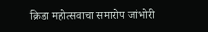क्रिडा महोत्सवाचा समारोप जांभोरी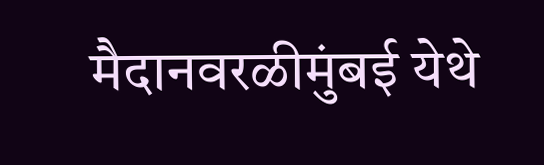मैदानवरळीमुंबई येथे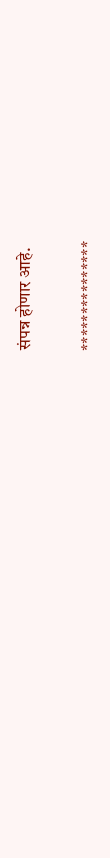संपन्न होणार आहे.

***************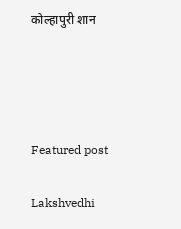कोल्हापुरी शान




Featured post

Lakshvedhi